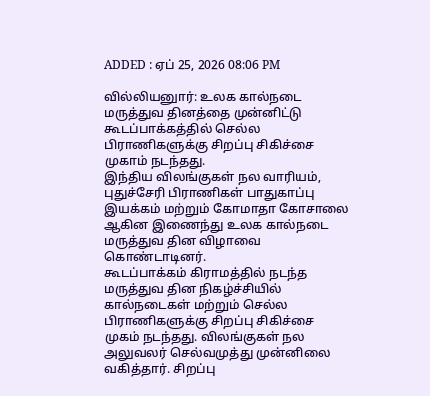ADDED : ஏப் 25, 2026 08:06 PM

வில்லியனுார்: உலக கால்நடை மருத்துவ தினத்தை முன்னிட்டு கூடப்பாக்கத்தில் செல்ல பிராணிகளுக்கு சிறப்பு சிகிச்சை முகாம் நடந்தது.
இந்திய விலங்குகள் நல வாரியம், புதுச்சேரி பிராணிகள் பாதுகாப்பு இயக்கம் மற்றும் கோமாதா கோசாலை ஆகின இணைந்து உலக கால்நடை மருத்துவ தின விழாவை கொண்டாடினர்.
கூடப்பாக்கம் கிராமத்தில் நடந்த மருத்துவ தின நிகழ்ச்சியில் கால்நடைகள் மற்றும் செல்ல பிராணிகளுக்கு சிறப்பு சிகிச்சை முகம் நடந்தது. விலங்குகள் நல அலுவலர் செல்வமுத்து முன்னிலை வகித்தார். சிறப்பு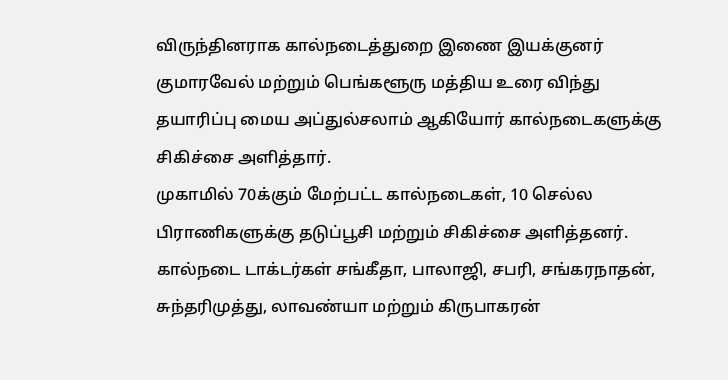விருந்தினராக கால்நடைத்துறை இணை இயக்குனர் குமாரவேல் மற்றும் பெங்களூரு மத்திய உரை விந்து தயாரிப்பு மைய அப்துல்சலாம் ஆகியோர் கால்நடைகளுக்கு சிகிச்சை அளித்தார்.
முகாமில் 70க்கும் மேற்பட்ட கால்நடைகள், 10 செல்ல பிராணிகளுக்கு தடுப்பூசி மற்றும் சிகிச்சை அளித்தனர். கால்நடை டாக்டர்கள் சங்கீதா, பாலாஜி, சபரி, சங்கரநாதன், சுந்தரிமுத்து, லாவண்யா மற்றும் கிருபாகரன்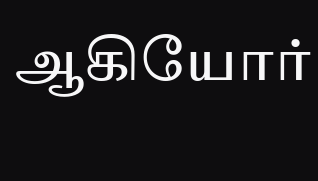ஆகியோர்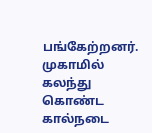பங்கேற்றனர்.
முகாமில் கலந்து கொண்ட கால்நடை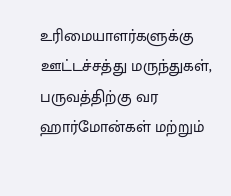உரிமையாளர்களுக்கு ஊட்டச்சத்து மருந்துகள், பருவத்திற்கு வர ஹார்மோன்கள் மற்றும்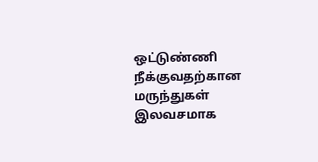ஒட்டுண்ணி நீக்குவதற்கான மருந்துகள் இலவசமாக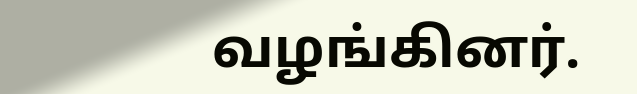வழங்கினர்.